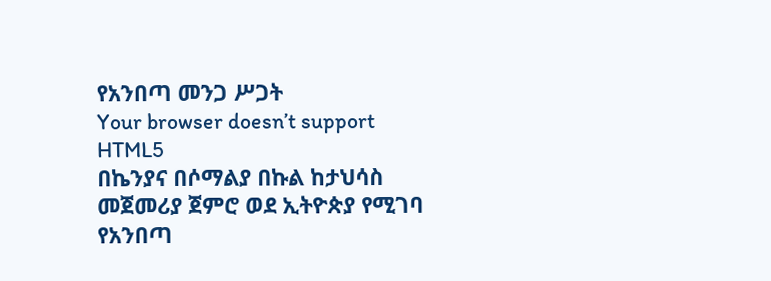የአንበጣ መንጋ ሥጋት
Your browser doesn’t support HTML5
በኬንያና በሶማልያ በኩል ከታህሳስ መጀመሪያ ጀምሮ ወደ ኢትዮጵያ የሚገባ የአንበጣ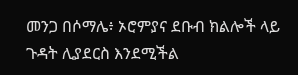መንጋ በሶማሌ፥ ኦሮምያና ደቡብ ክልሎች ላይ ጉዳት ሊያደርስ እንደሚችል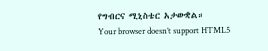የግብርና ሚኒስቴር አታውቋል።
Your browser doesn’t support HTML5